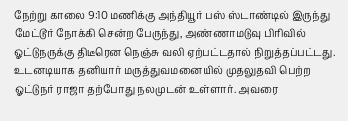நேற்று காலை 9:10 மணிக்கு அந்தியூர் பஸ் ஸ்டாண்டில் இருந்து மேட்டூர் நோக்கி சென்ற பேருந்து, அண்ணாமடுவு பிரிவில் ஓட்டுநருக்கு திடீரென நெஞ்சு வலி ஏற்பட்டதால் நிறுத்தப்பட்டது. உடனடியாக தனியார் மருத்துவமனையில் முதலுதவி பெற்ற ஓட்டுநர் ராஜா தற்போது நலமுடன் உள்ளார். அவரை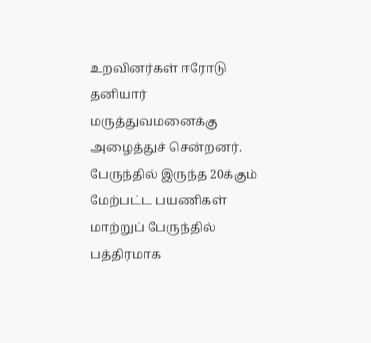உறவினர்கள் ஈரோடு தனியார் மருத்துவமனைக்கு அழைத்துச் சென்றனர். பேருந்தில் இருந்த 20க்கும் மேற்பட்ட பயணிகள் மாற்றுப் பேருந்தில் பத்திரமாக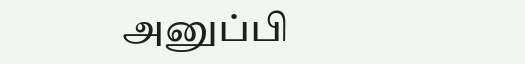அனுப்பி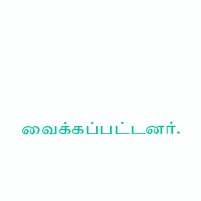வைக்கப்பட்டனர்.